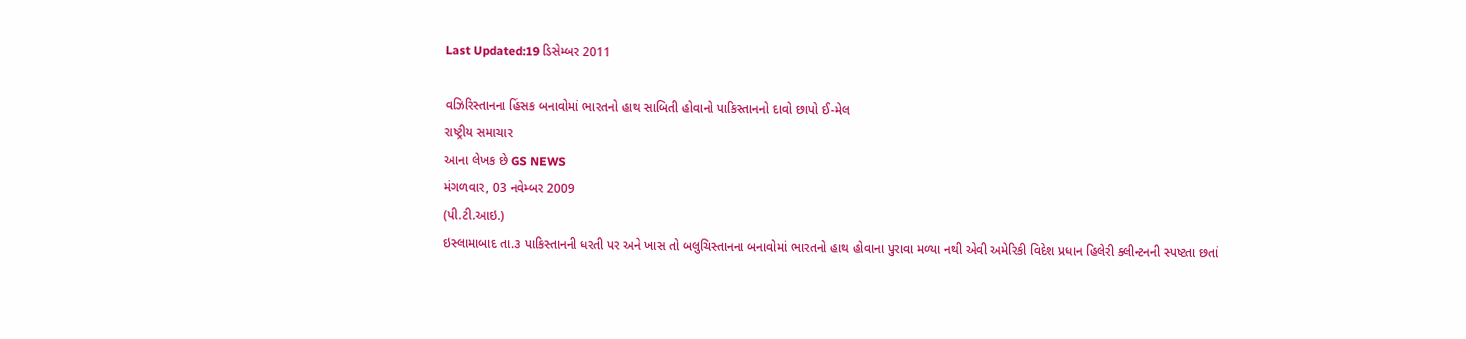Last Updated:19 ડિસેમ્બર 2011

વઝિરિસ્તાનના હિંસક બનાવોમાં ભારતનો હાથ સાબિતી હોવાનો પાકિસ્તાનનો દાવો છાપો ઈ-મેલ
રાષ્ટ્રીય સમાચાર
આના લેખક છે GS NEWS
મંગળવાર, 03 નવેમ્બર 2009
(પી.ટી.આઇ.)
ઇસ્લામાબાદ તા.૩ પાકિસ્તાનની ધરતી પર અને ખાસ તો બલુચિસ્તાનના બનાવોમાં ભારતનો હાથ હોવાના પુરાવા મળ્યા નથી એવી અમેરિકી વિદેશ પ્રધાન હિલેરી ક્લીન્ટનની સ્પષ્ટતા છતાં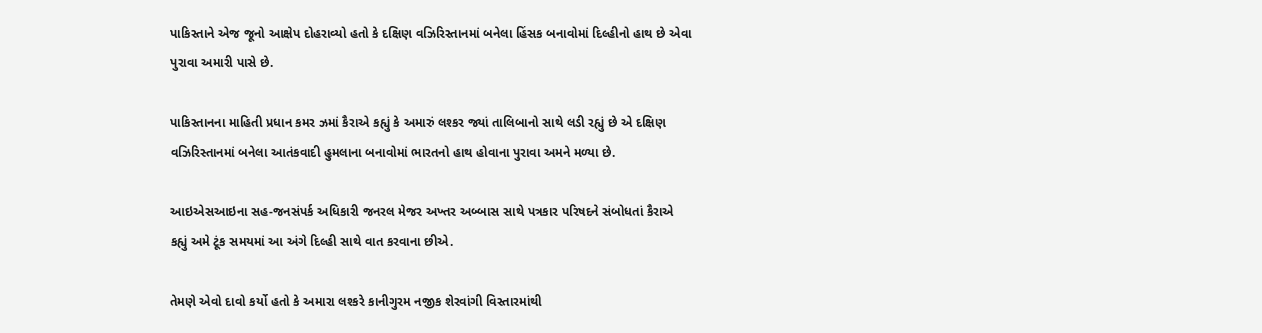પાકિસ્તાને એજ જૂનો આક્ષેપ દોહરાવ્યો હતો કે દક્ષિણ વઝિરિસ્તાનમાં બનેલા હિંસક બનાવોમાં દિલ્હીનો હાથ છે એવા પુરાવા અમારી પાસે છે.

પાકિસ્તાનના માહિતી પ્રધાન કમર ઝમાં કૈરાએ કહ્યું કે અમારું લશ્કર જ્યાં તાલિબાનો સાથે લડી રહ્યું છે એ દક્ષિણ વઝિરિસ્તાનમાં બનેલા આતંકવાદી હુમલાના બનાવોમાં ભારતનો હાથ હોવાના પુરાવા અમને મળ્યા છે.

આઇએસઆઇના સહ-જનસંપર્ક અધિકારી જનરલ મેજર અખ્તર અબ્બાસ સાથે પત્રકાર પરિષદને સંબોધતાં કૈરાએ કહ્યું અમે ટૂંક સમયમાં આ અંગે દિલ્હી સાથે વાત કરવાના છીએ.

તેમણે એવો દાવો કર્યો હતો કે અમારા લશ્કરે કાનીગુરમ નજીક શેરવાંગી વિસ્તારમાંથી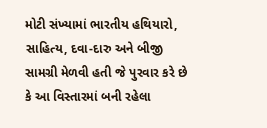મોટી સંખ્યામાં ભારતીય હથિયારો, સાહિત્ય, દવા-દારુ અને બીજી સામગ્રી મેળવી હતી જે પુરવાર કરે છે કે આ વિસ્તારમાં બની રહેલા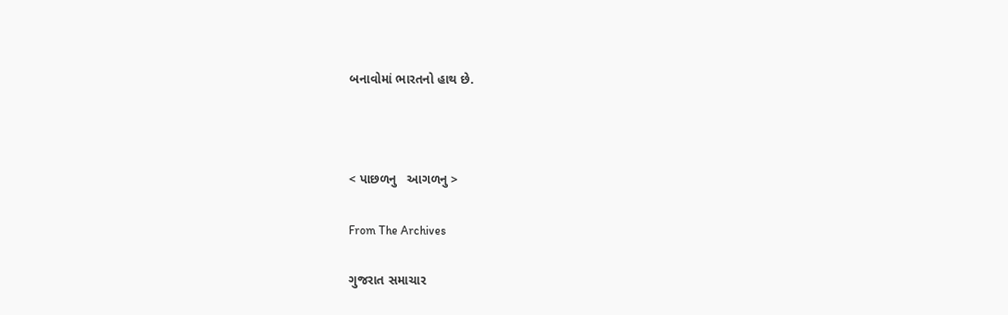બનાવોમાં ભારતનો હાથ છે.



< પાછળનુ   આગળનુ >

From The Archives

ગુજરાત સમાચાર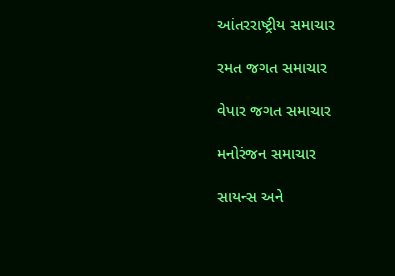આંતરરાષ્ટ્રીય સમાચાર

રમત જગત સમાચાર

વેપાર જગત સમાચાર

મનોરંજન સમાચાર

સાયન્સ અને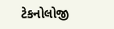ટેકનોલોજી